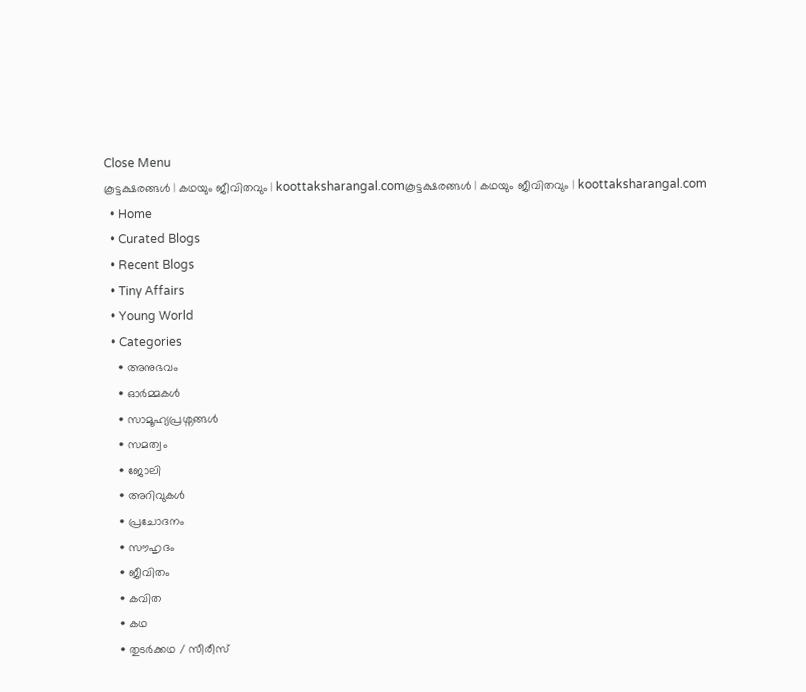Close Menu
കൂട്ടക്ഷരങ്ങൾ | കഥയും ജീവിതവും | koottaksharangal.comകൂട്ടക്ഷരങ്ങൾ | കഥയും ജീവിതവും | koottaksharangal.com
  • Home
  • Curated Blogs
  • Recent Blogs
  • Tiny Affairs
  • Young World
  • Categories
    • അനുഭവം
    • ഓർമ്മകൾ
    • സാമൂഹ്യപ്രശ്നങ്ങൾ
    • സമത്വം
    • ജോലി
    • അറിവുകൾ
    • പ്രചോദനം
    • സൗഹൃദം
    • ജീവിതം
    • കവിത
    • കഥ
    • തുടർക്കഥ / സീരീസ്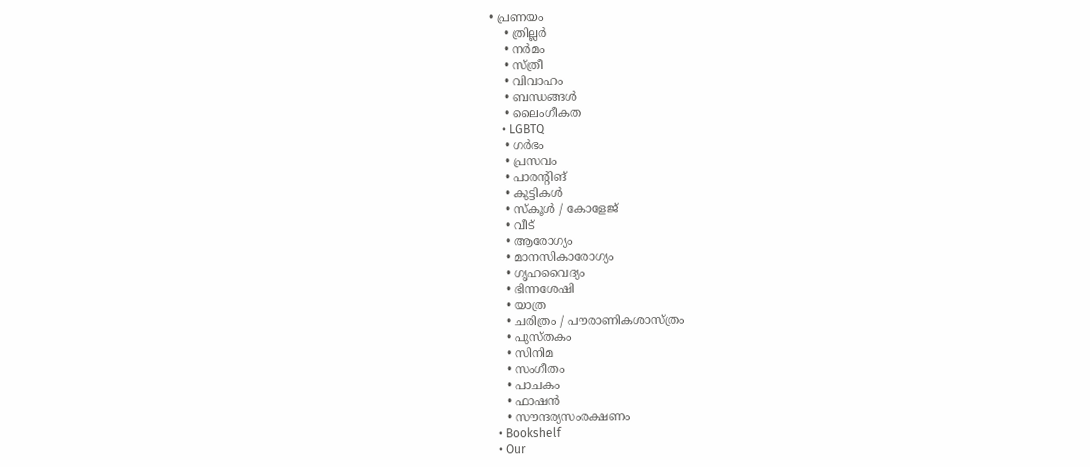• പ്രണയം
    • ത്രില്ലർ
    • നര്‍മം
    • സ്ത്രീ
    • വിവാഹം
    • ബന്ധങ്ങൾ
    • ലൈംഗീകത
    • LGBTQ
    • ഗർഭം
    • പ്രസവം
    • പാരന്റിങ്
    • കുട്ടികൾ
    • സ്‌കൂൾ / കോളേജ്
    • വീട്
    • ആരോഗ്യം
    • മാനസികാരോഗ്യം
    • ഗൃഹവൈദ്യം
    • ഭിന്നശേഷി
    • യാത്ര
    • ചരിത്രം / പൗരാണികശാസ്ത്രം
    • പുസ്‌തകം
    • സിനിമ
    • സംഗീതം
    • പാചകം
    • ഫാഷൻ
    • സൗന്ദര്യസംരക്ഷണം
  • Bookshelf
  • Our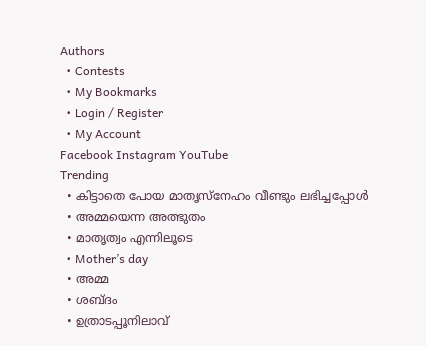Authors
  • Contests
  • My Bookmarks
  • Login / Register
  • My Account
Facebook Instagram YouTube
Trending
  • കിട്ടാതെ പോയ മാതൃസ്നേഹം വീണ്ടും ലഭിച്ചപ്പോൾ
  • അമ്മയെന്ന അത്ഭുതം
  • മാതൃത്വം എന്നിലൂടെ
  • Mother’s day
  • അമ്മ
  • ശബ്ദം
  • ഉത്രാടപ്പൂനിലാവ്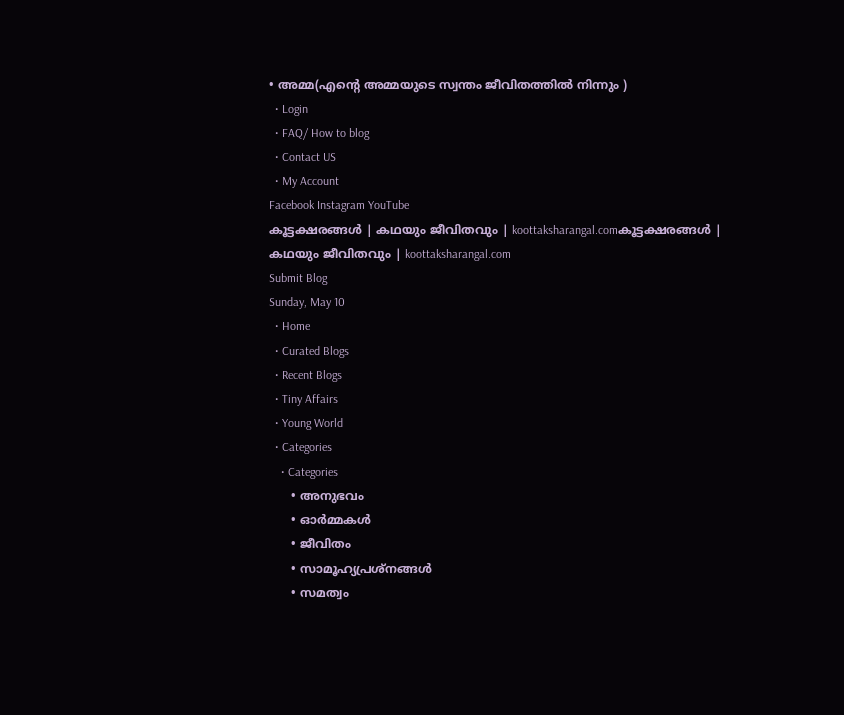• അമ്മ(എന്റെ അമ്മയുടെ സ്വന്തം ജീവിതത്തിൽ നിന്നും )
  • Login
  • FAQ/ How to blog
  • Contact US
  • My Account
Facebook Instagram YouTube
കൂട്ടക്ഷരങ്ങൾ | കഥയും ജീവിതവും | koottaksharangal.comകൂട്ടക്ഷരങ്ങൾ | കഥയും ജീവിതവും | koottaksharangal.com
Submit Blog
Sunday, May 10
  • Home
  • Curated Blogs
  • Recent Blogs
  • Tiny Affairs
  • Young World
  • Categories
    • Categories
      • അനുഭവം
      • ഓർമ്മകൾ
      • ജീവിതം
      • സാമൂഹ്യപ്രശ്നങ്ങൾ
      • സമത്വം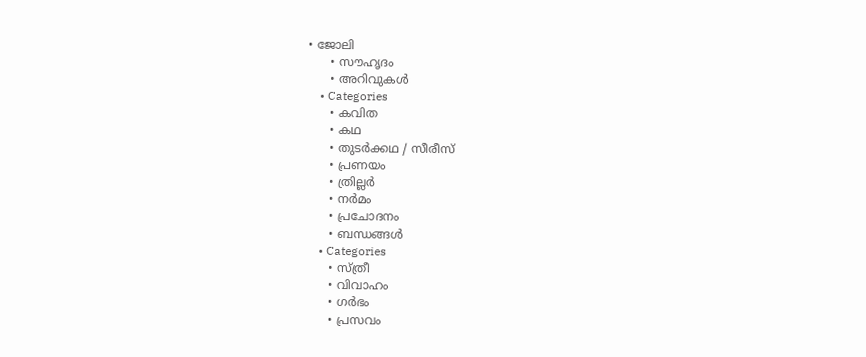• ജോലി
      • സൗഹൃദം
      • അറിവുകൾ
    • Categories
      • കവിത
      • കഥ
      • തുടർക്കഥ / സീരീസ്
      • പ്രണയം
      • ത്രില്ലർ
      • നര്‍മം
      • പ്രചോദനം
      • ബന്ധങ്ങൾ
    • Categories
      • സ്ത്രീ
      • വിവാഹം
      • ഗർഭം
      • പ്രസവം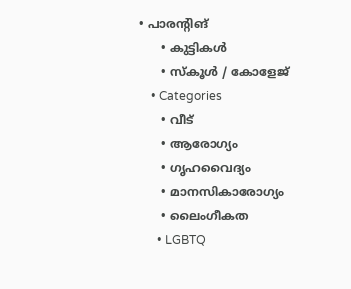• പാരന്റിങ്
      • കുട്ടികൾ
      • സ്‌കൂൾ / കോളേജ്
    • Categories
      • വീട്
      • ആരോഗ്യം
      • ഗൃഹവൈദ്യം
      • മാനസികാരോഗ്യം
      • ലൈംഗീകത
      • LGBTQ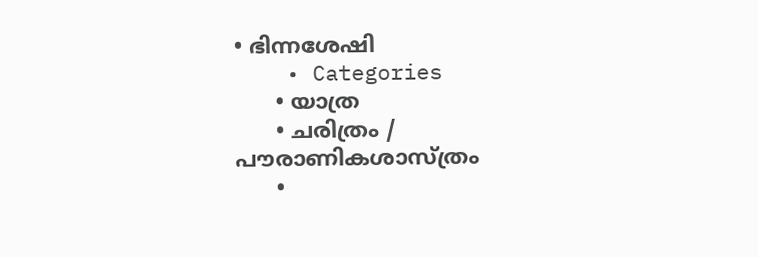• ഭിന്നശേഷി
    • Categories
      • യാത്ര
      • ചരിത്രം / പൗരാണികശാസ്ത്രം
      •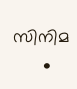സിനിമ
      •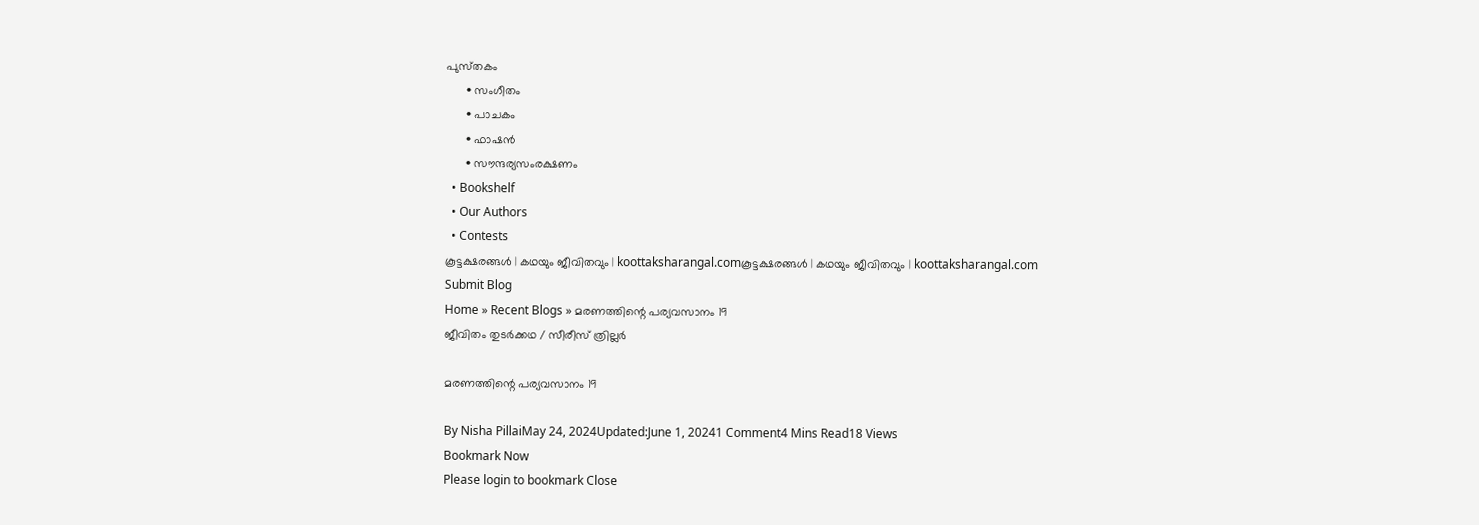പുസ്‌തകം
      • സംഗീതം
      • പാചകം
      • ഫാഷൻ
      • സൗന്ദര്യസംരക്ഷണം
  • Bookshelf
  • Our Authors
  • Contests
കൂട്ടക്ഷരങ്ങൾ | കഥയും ജീവിതവും | koottaksharangal.comകൂട്ടക്ഷരങ്ങൾ | കഥയും ജീവിതവും | koottaksharangal.com
Submit Blog
Home » Recent Blogs » മരണത്തിന്റെ പര്യവസാനം 19
ജീവിതം തുടർക്കഥ / സീരീസ് ത്രില്ലർ

മരണത്തിന്റെ പര്യവസാനം 19

By Nisha PillaiMay 24, 2024Updated:June 1, 20241 Comment4 Mins Read18 Views
Bookmark Now
Please login to bookmark Close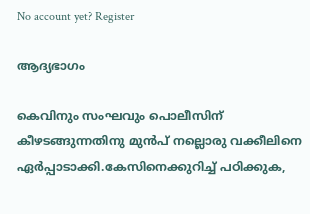No account yet? Register

ആദ്യഭാഗം

കെവിനും സംഘവും പൊലീസിന് കീഴടങ്ങുന്നതിനു മുൻപ് നല്ലൊരു വക്കീലിനെ ഏർപ്പാടാക്കി.കേസിനെക്കുറിച്ച് പഠിക്കുക,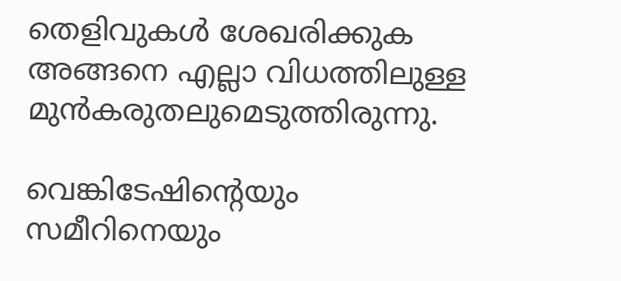തെളിവുകൾ ശേഖരിക്കുക അങ്ങനെ എല്ലാ വിധത്തിലുള്ള മുൻകരുതലുമെടുത്തിരുന്നു.

വെങ്കിടേഷിന്റെയും സമീറിനെയും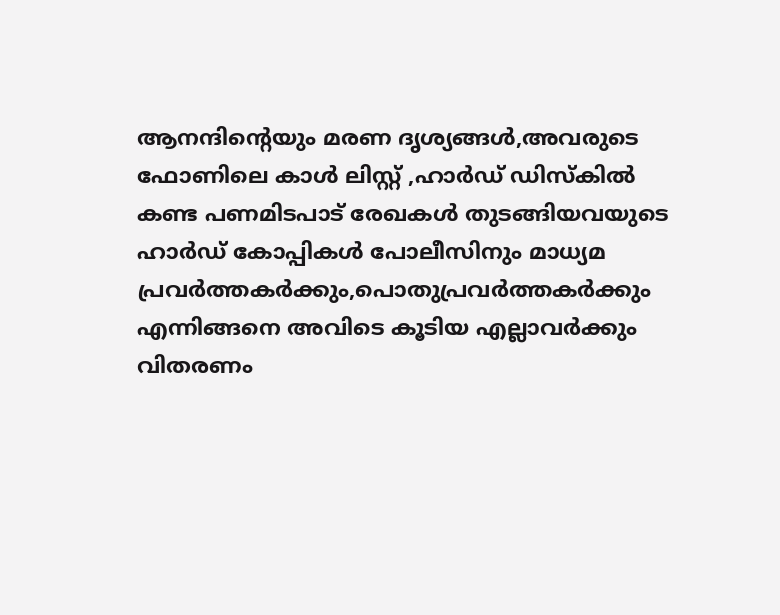ആനന്ദിന്റെയും മരണ ദൃശ്യങ്ങൾ,അവരുടെ ഫോണിലെ കാൾ ലിസ്റ്റ് ,ഹാർഡ് ഡിസ്‌കിൽ കണ്ട പണമിടപാട് രേഖകൾ തുടങ്ങിയവയുടെ ഹാർഡ് കോപ്പികൾ പോലീസിനും മാധ്യമ പ്രവർത്തകർക്കും,പൊതുപ്രവർത്തകർക്കും എന്നിങ്ങനെ അവിടെ കൂടിയ എല്ലാവർക്കും വിതരണം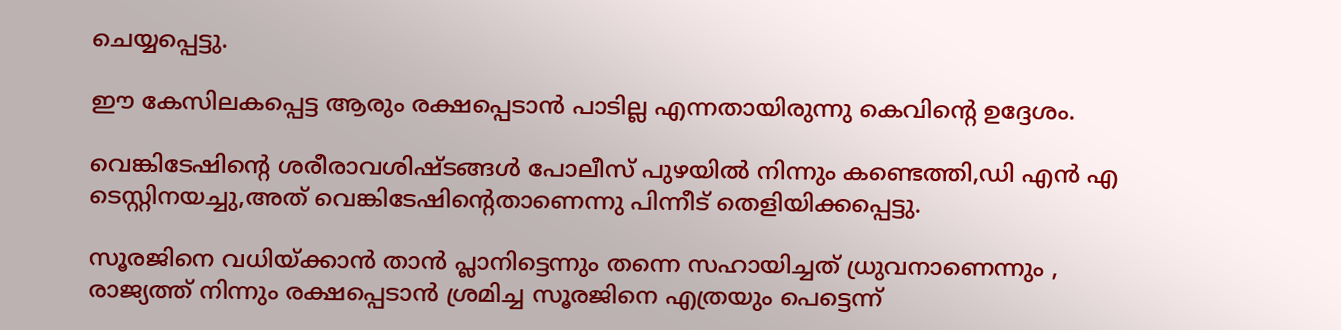ചെയ്യപ്പെട്ടു.

ഈ കേസിലകപ്പെട്ട ആരും രക്ഷപ്പെടാൻ പാടില്ല എന്നതായിരുന്നു കെവിൻ്റെ ഉദ്ദേശം.

വെങ്കിടേഷിന്റെ ശരീരാവശിഷ്ടങ്ങൾ പോലീസ് പുഴയിൽ നിന്നും കണ്ടെത്തി,ഡി എൻ എ ടെസ്റ്റിനയച്ചു,അത് വെങ്കിടേഷിന്റെതാണെന്നു പിന്നീട് തെളിയിക്കപ്പെട്ടു.

സൂരജിനെ വധിയ്ക്കാൻ താൻ പ്ലാനിട്ടെന്നും തന്നെ സഹായിച്ചത് ധ്രുവനാണെന്നും , രാജ്യത്ത് നിന്നും രക്ഷപ്പെടാൻ ശ്രമിച്ച സൂരജിനെ എത്രയും പെട്ടെന്ന്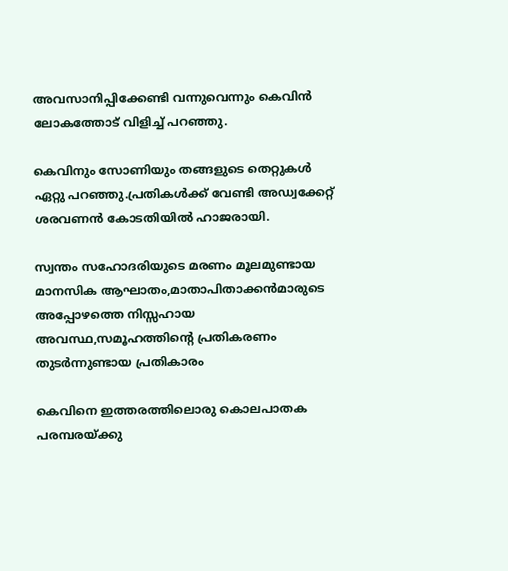അവസാനിപ്പിക്കേണ്ടി വന്നുവെന്നും കെവിൻ ലോകത്തോട് വിളിച്ച് പറഞ്ഞു.

കെവിനും സോണിയും തങ്ങളുടെ തെറ്റുകൾ ഏറ്റു പറഞ്ഞു.പ്രതികൾക്ക് വേണ്ടി അഡ്വക്കേറ്റ് ശരവണൻ കോടതിയിൽ ഹാജരായി.

സ്വന്തം സഹോദരിയുടെ മരണം മൂലമുണ്ടായ മാനസിക ആഘാതം,മാതാപിതാക്കൻമാരുടെ അപ്പോഴത്തെ നിസ്സഹായ അവസ്ഥ,സമൂഹത്തിൻ്റെ പ്രതികരണം തുടർന്നുണ്ടായ പ്രതികാരം

കെവിനെ ഇത്തരത്തിലൊരു കൊലപാതക പരമ്പരയ്ക്കു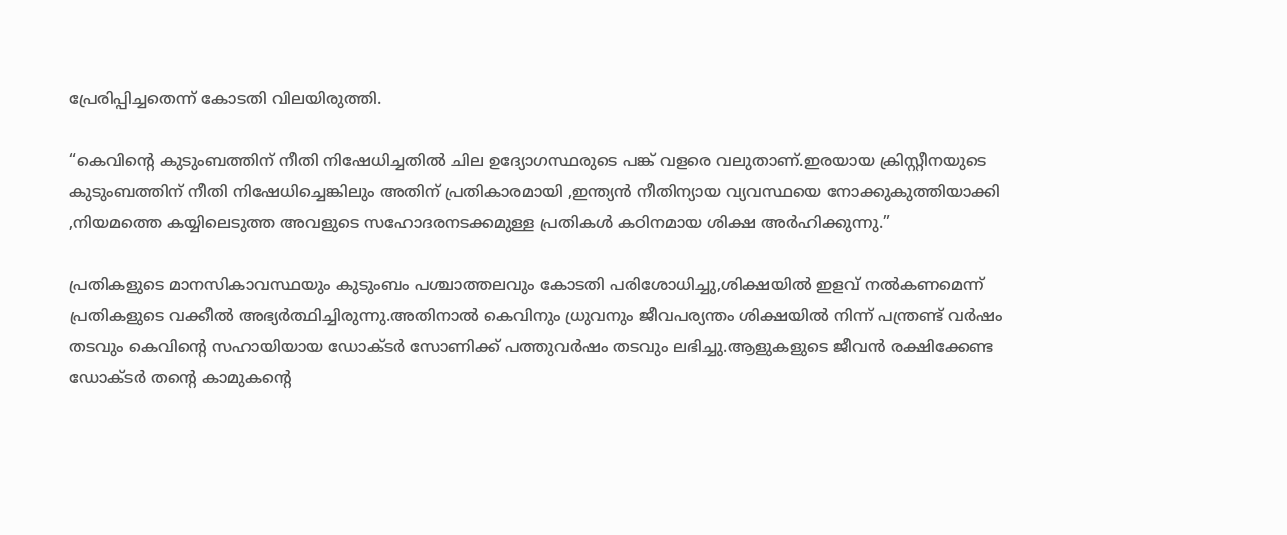പ്രേരിപ്പിച്ചതെന്ന് കോടതി വിലയിരുത്തി.

“കെവിന്റെ കുടുംബത്തിന് നീതി നിഷേധിച്ചതിൽ ചില ഉദ്യോഗസ്ഥരുടെ പങ്ക് വളരെ വലുതാണ്.ഇരയായ ക്രിസ്റ്റീനയുടെ കുടുംബത്തിന് നീതി നിഷേധിച്ചെങ്കിലും അതിന് പ്രതികാരമായി ,ഇന്ത്യൻ നീതിന്യായ വ്യവസ്ഥയെ നോക്കുകുത്തിയാക്കി ,നിയമത്തെ കയ്യിലെടുത്ത അവളുടെ സഹോദരനടക്കമുള്ള പ്രതികൾ കഠിനമായ ശിക്ഷ അർഹിക്കുന്നു.”

പ്രതികളുടെ മാനസികാവസ്ഥയും കുടുംബം പശ്ചാത്തലവും കോടതി പരിശോധിച്ചു,ശിക്ഷയിൽ ഇളവ് നൽകണമെന്ന് പ്രതികളുടെ വക്കീൽ അഭ്യർത്ഥിച്ചിരുന്നു.അതിനാൽ കെവിനും ധ്രുവനും ജീവപര്യന്തം ശിക്ഷയിൽ നിന്ന് പന്ത്രണ്ട് വർഷം തടവും കെവിന്റെ സഹായിയായ ഡോക്ടർ സോണിക്ക് പത്തുവർഷം തടവും ലഭിച്ചു.ആളുകളുടെ ജീവൻ രക്ഷിക്കേണ്ട ഡോക്ടർ തൻ്റെ കാമുകൻ്റെ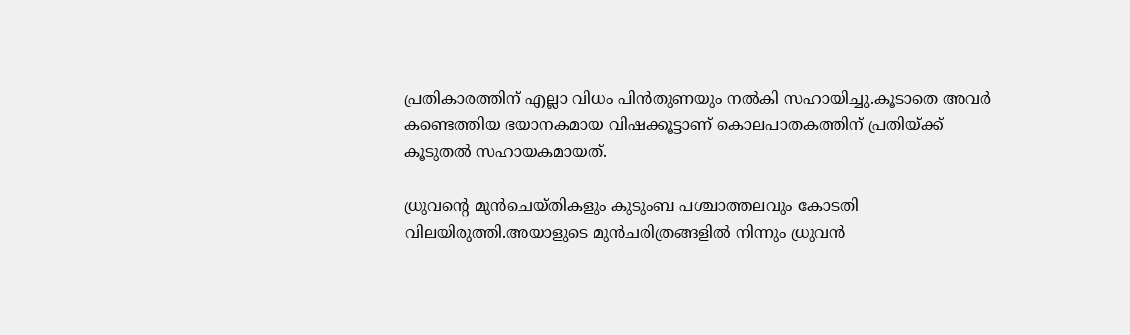പ്രതികാരത്തിന് എല്ലാ വിധം പിൻതുണയും നൽകി സഹായിച്ചു.കൂടാതെ അവർ കണ്ടെത്തിയ ഭയാനകമായ വിഷക്കൂട്ടാണ് കൊലപാതകത്തിന് പ്രതിയ്ക്ക് കൂടുതൽ സഹായകമായത്.

ധ്രുവന്റെ മുൻചെയ്തികളും കുടുംബ പശ്ചാത്തലവും കോടതി വിലയിരുത്തി.അയാളുടെ മുൻചരിത്രങ്ങളിൽ നിന്നും ധ്രുവൻ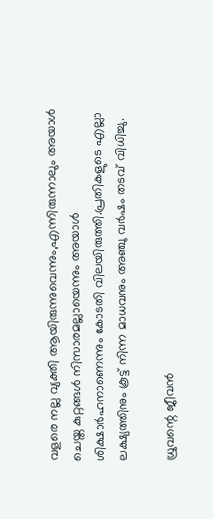വളരെ നല്ല വ്യക്തി ആയിരുന്നുവെന്നും,എന്നിരുന്നാലും അയാൾ ചെയ്ത കുറ്റങ്ങൾ നിസാരമല്ലായെന്നും അയാൾ ശിക്ഷാർഹനാണെന്നും കോടതി വിലയിരുത്തി.പ്രതികളുടെ എല്ലാ ലക്ഷ്യത്തിനും കൂട്ട് നിന്ന മാധവനും അഞ്ചു വർഷം തടവ് വിധിച്ചു.

ധ്രുവന്റെ ജീവൻ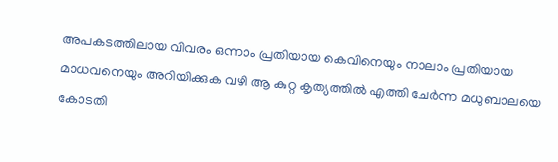അപകടത്തിലായ വിവരം ഒന്നാം പ്രതിയായ കെവിനെയും നാലാം പ്രതിയായ മാധവനെയും അറിയിക്കുക വഴി ആ കുറ്റ കൃത്യത്തിൽ എത്തി ചേർന്ന മധുബാലയെ കോടതി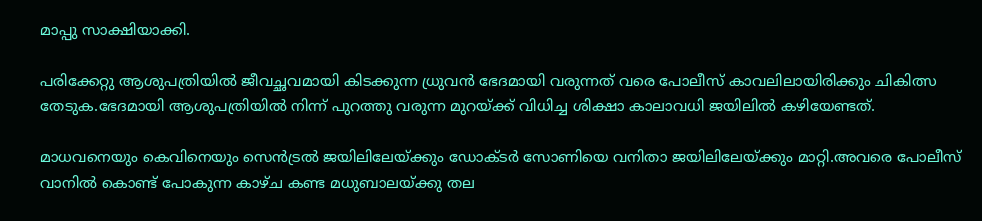മാപ്പു സാക്ഷിയാക്കി.

പരിക്കേറ്റു ആശുപത്രിയിൽ ജീവച്ഛവമായി കിടക്കുന്ന ധ്രുവൻ ഭേദമായി വരുന്നത് വരെ പോലീസ് കാവലിലായിരിക്കും ചികിത്സ തേടുക.ഭേദമായി ആശുപത്രിയിൽ നിന്ന് പുറത്തു വരുന്ന മുറയ്ക്ക് വിധിച്ച ശിക്ഷാ കാലാവധി ജയിലിൽ കഴിയേണ്ടത്.

മാധവനെയും കെവിനെയും സെൻട്രൽ ജയിലിലേയ്ക്കും ഡോക്ടർ സോണിയെ വനിതാ ജയിലിലേയ്ക്കും മാറ്റി.അവരെ പോലീസ് വാനിൽ കൊണ്ട് പോകുന്ന കാഴ്ച കണ്ട മധുബാലയ്ക്കു തല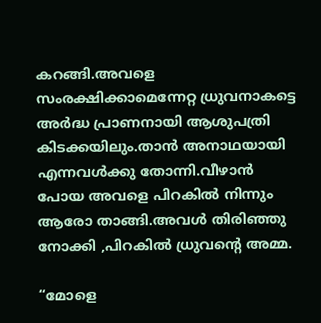കറങ്ങി.അവളെ സംരക്ഷിക്കാമെന്നേറ്റ ധ്രുവനാകട്ടെ അർദ്ധ പ്രാണനായി ആശുപത്രി കിടക്കയിലും.താൻ അനാഥയായി എന്നവൾക്കു തോന്നി.വീഴാൻ പോയ അവളെ പിറകിൽ നിന്നും ആരോ താങ്ങി.അവൾ തിരിഞ്ഞു നോക്കി ,പിറകിൽ ധ്രുവന്റെ അമ്മ.

“മോളെ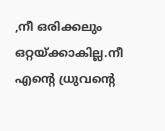,നീ ഒരിക്കലും ഒറ്റയ്ക്കാകില്ല.നീ എന്റെ ധ്രുവന്റെ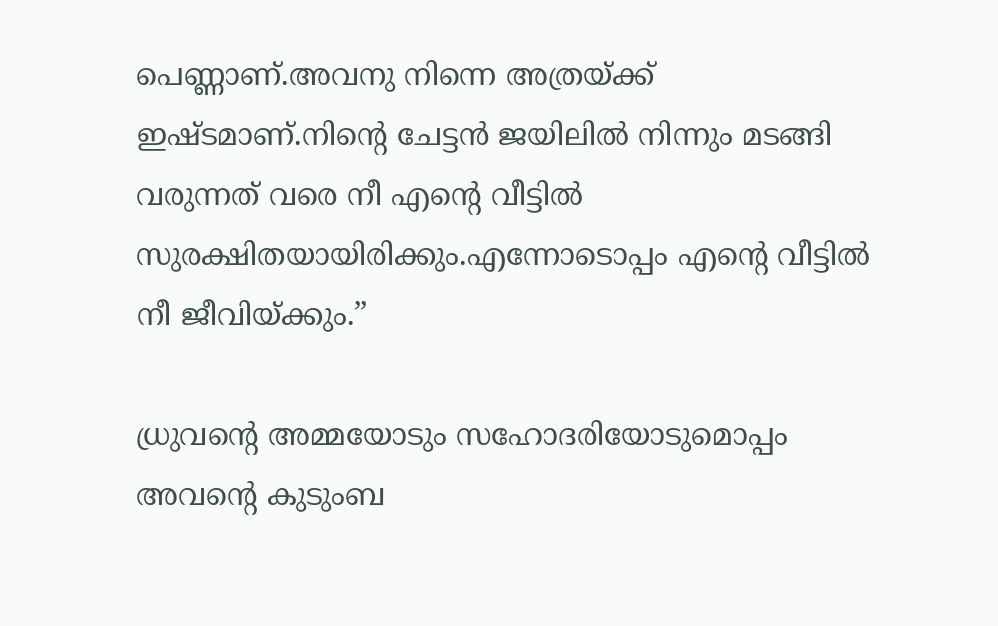പെണ്ണാണ്.അവനു നിന്നെ അത്രയ്ക്ക് ഇഷ്ടമാണ്.നിന്റെ ചേട്ടൻ ജയിലിൽ നിന്നും മടങ്ങി വരുന്നത് വരെ നീ എന്റെ വീട്ടിൽ സുരക്ഷിതയായിരിക്കും.എന്നോടൊപ്പം എന്റെ വീട്ടിൽ നീ ജീവിയ്ക്കും.”

ധ്രുവന്റെ അമ്മയോടും സഹോദരിയോടുമൊപ്പം അവൻ്റെ കുടുംബ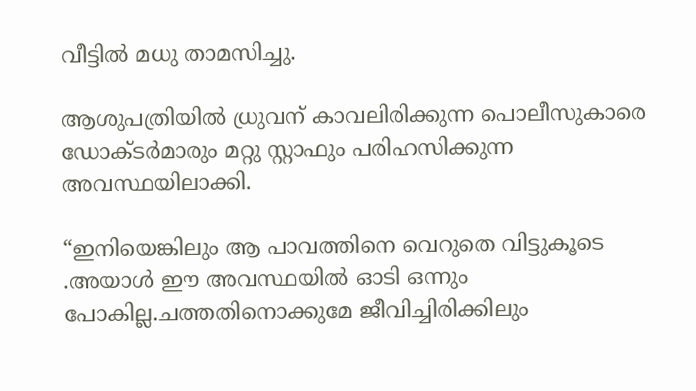വീട്ടിൽ മധു താമസിച്ചു.

ആശുപത്രിയിൽ ധ്രുവന് കാവലിരിക്കുന്ന പൊലീസുകാരെ ഡോക്ടർമാരും മറ്റു സ്റ്റാഫും പരിഹസിക്കുന്ന അവസ്ഥയിലാക്കി.

“ഇനിയെങ്കിലും ആ പാവത്തിനെ വെറുതെ വിട്ടുകൂടെ .അയാൾ ഈ അവസ്ഥയിൽ ഓടി ഒന്നും പോകില്ല.ചത്തതിനൊക്കുമേ ജീവിച്ചിരിക്കിലും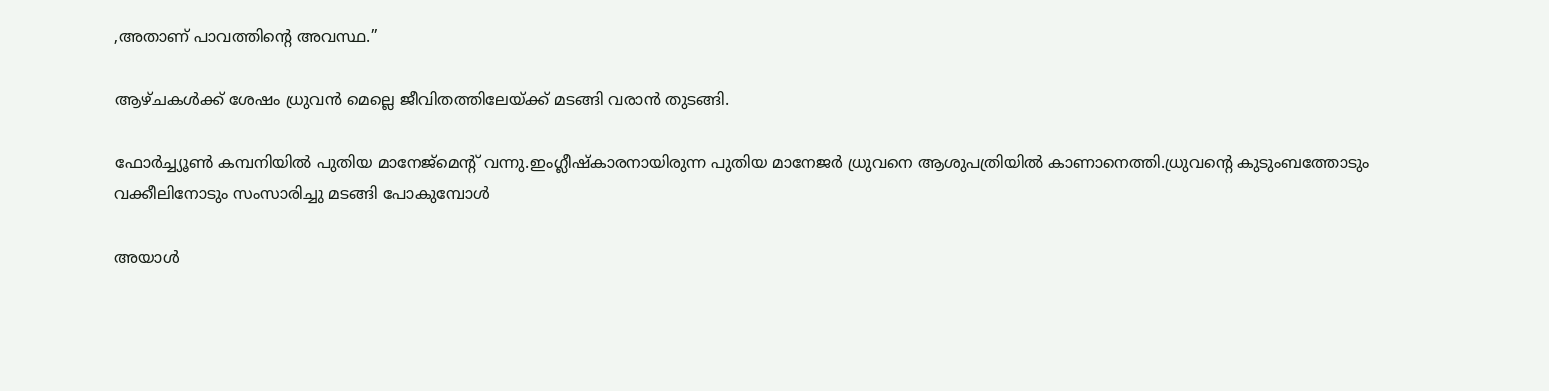,അതാണ് പാവത്തിന്റെ അവസ്ഥ.”

ആഴ്ചകൾക്ക് ശേഷം ധ്രുവൻ മെല്ലെ ജീവിതത്തിലേയ്ക്ക് മടങ്ങി വരാൻ തുടങ്ങി.

ഫോർച്ച്യൂൺ കമ്പനിയിൽ പുതിയ മാനേജ്‌മെന്റ് വന്നു.ഇംഗ്ലീഷ്കാരനായിരുന്ന പുതിയ മാനേജർ ധ്രുവനെ ആശുപത്രിയിൽ കാണാനെത്തി.ധ്രുവന്റെ കുടുംബത്തോടും വക്കീലിനോടും സംസാരിച്ചു മടങ്ങി പോകുമ്പോൾ

അയാൾ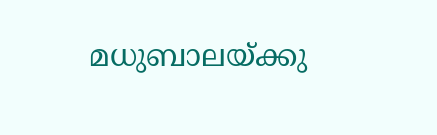മധുബാലയ്ക്കു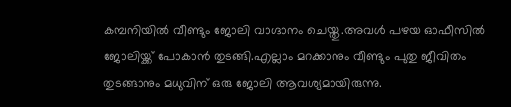കമ്പനിയിൽ വീണ്ടും ജോലി വാഗ്ദാനം ചെയ്തു.അവൾ പഴയ ഓഫീസിൽ ജോലിയ്ക്ക് പോകാൻ തുടങ്ങി.എല്ലാം മറക്കാനും വീണ്ടും പുതു ജീവിതം തുടങ്ങാനും മധുവിന് ഒരു ജോലി ആവശ്യമായിരുന്നു.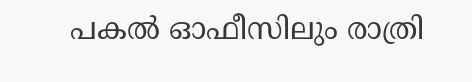പകൽ ഓഫീസിലും രാത്രി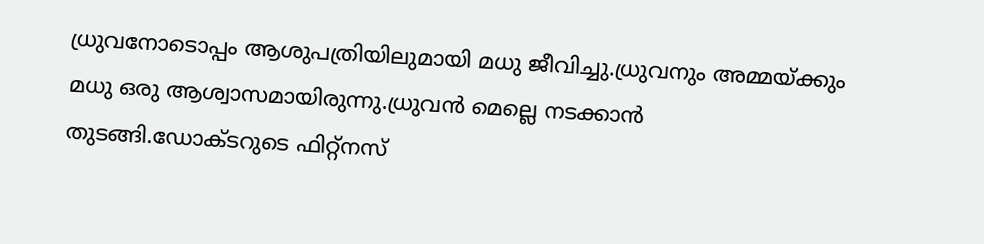ധ്രുവനോടൊപ്പം ആശുപത്രിയിലുമായി മധു ജീവിച്ചു.ധ്രുവനും അമ്മയ്ക്കും മധു ഒരു ആശ്വാസമായിരുന്നു.ധ്രുവൻ മെല്ലെ നടക്കാൻ തുടങ്ങി.ഡോക്ടറുടെ ഫിറ്റ്നസ്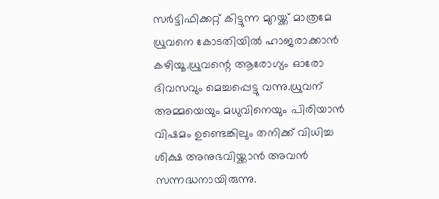സർട്ടിഫിക്കറ്റ് കിട്ടുന്ന മുറയ്ക്ക് മാത്രമേ ധ്രുവനെ കോടതിയിൽ ഹാജരാക്കാൻ കഴിയൂ.ധ്രുവന്റെ ആരോഗ്യം ഓരോ ദിവസവും മെച്ചപ്പെട്ടു വന്നു.ധ്രുവന് അമ്മയെയും മധുവിനെയും പിരിയാൻ വിഷമം ഉണ്ടെങ്കിലും തനിക്ക് വിധിച്ച ശിക്ഷ അനുഭവിയ്ക്കാൻ അവൻ സന്നദ്ധനായിരുന്നു.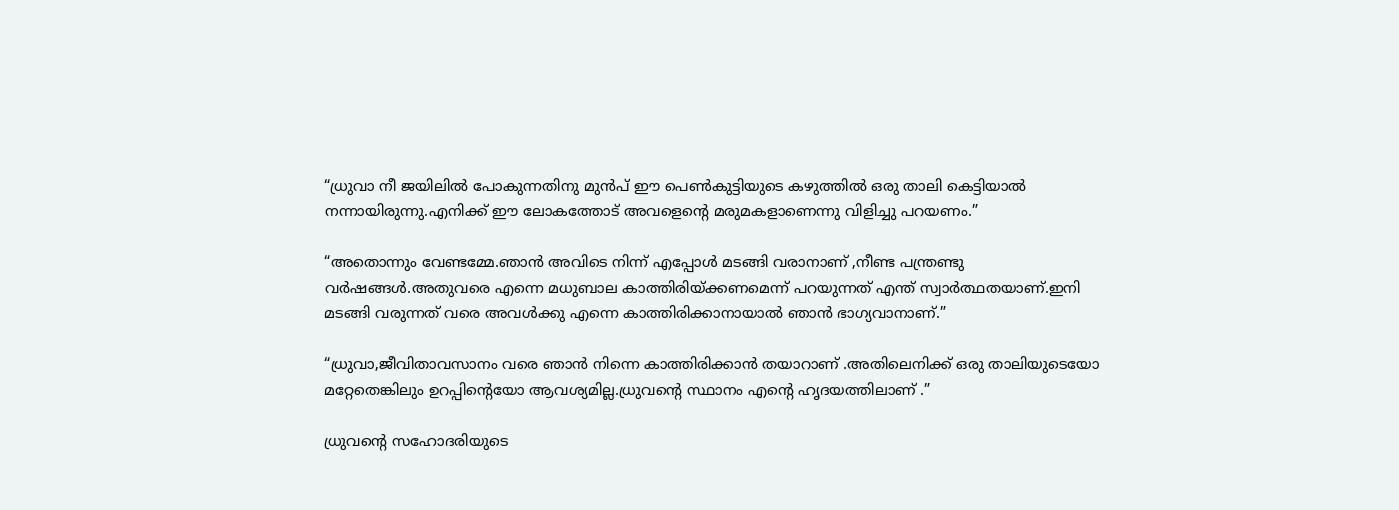“ധ്രുവാ നീ ജയിലിൽ പോകുന്നതിനു മുൻപ് ഈ പെൺകുട്ടിയുടെ കഴുത്തിൽ ഒരു താലി കെട്ടിയാൽ നന്നായിരുന്നു.എനിക്ക് ഈ ലോകത്തോട് അവളെന്റെ മരുമകളാണെന്നു വിളിച്ചു പറയണം.”

“അതൊന്നും വേണ്ടമ്മേ.ഞാൻ അവിടെ നിന്ന് എപ്പോൾ മടങ്ങി വരാനാണ് ,നീണ്ട പന്ത്രണ്ടു വർഷങ്ങൾ.അതുവരെ എന്നെ മധുബാല കാത്തിരിയ്ക്കണമെന്ന് പറയുന്നത് എന്ത് സ്വാർത്ഥതയാണ്.ഇനി മടങ്ങി വരുന്നത് വരെ അവൾക്കു എന്നെ കാത്തിരിക്കാനായാൽ ഞാൻ ഭാഗ്യവാനാണ്.”

“ധ്രുവാ,ജീവിതാവസാനം വരെ ഞാൻ നിന്നെ കാത്തിരിക്കാൻ തയാറാണ് .അതിലെനിക്ക് ഒരു താലിയുടെയോ മറ്റേതെങ്കിലും ഉറപ്പിന്റെയോ ആവശ്യമില്ല.ധ്രുവന്റെ സ്ഥാനം എന്റെ ഹൃദയത്തിലാണ് .”

ധ്രുവന്റെ സഹോദരിയുടെ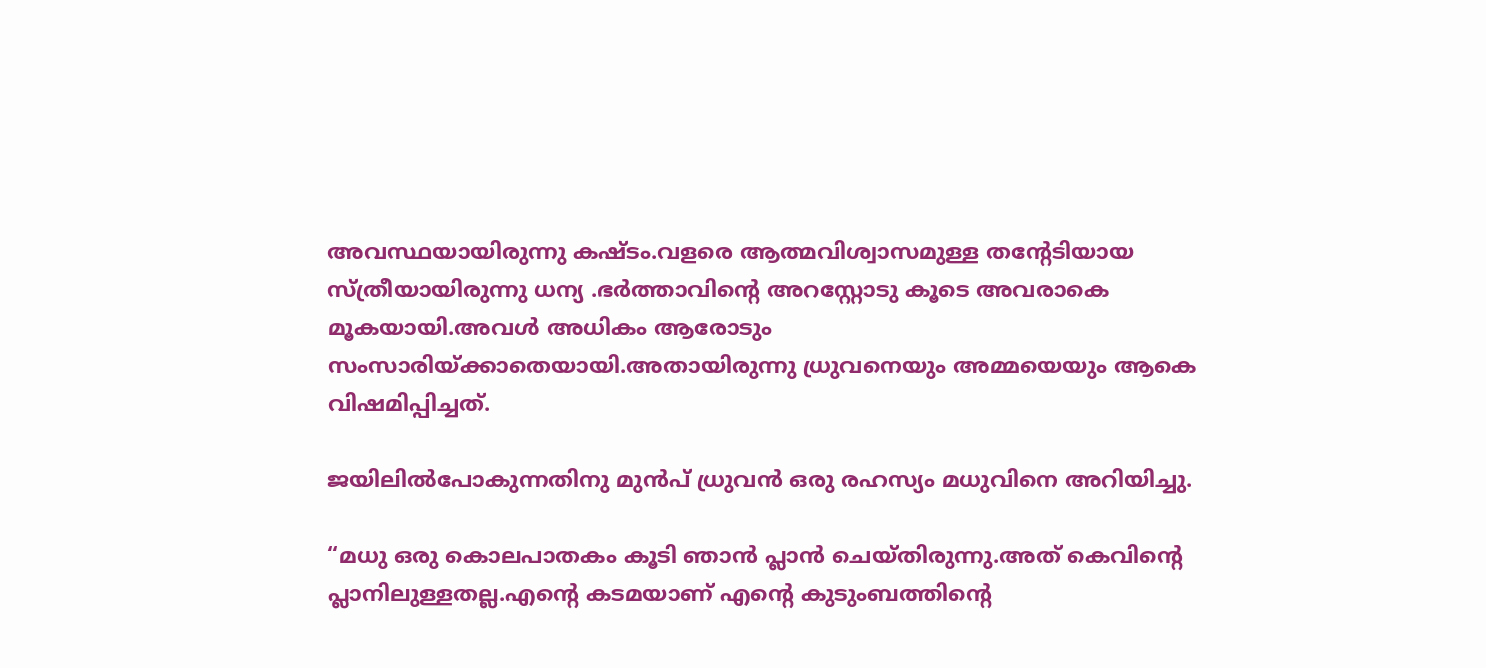അവസ്ഥയായിരുന്നു കഷ്ടം.വളരെ ആത്മവിശ്വാസമുള്ള തന്റേടിയായ സ്ത്രീയായിരുന്നു ധന്യ .ഭർത്താവിന്റെ അറസ്റ്റോടു കൂടെ അവരാകെ മൂകയായി.അവൾ അധികം ആരോടും സംസാരിയ്ക്കാതെയായി.അതായിരുന്നു ധ്രുവനെയും അമ്മയെയും ആകെ വിഷമിപ്പിച്ചത്.

ജയിലിൽപോകുന്നതിനു മുൻപ് ധ്രുവൻ ഒരു രഹസ്യം മധുവിനെ അറിയിച്ചു.

“മധു ഒരു കൊലപാതകം കൂടി ഞാൻ പ്ലാൻ ചെയ്തിരുന്നു.അത് കെവിന്റെ പ്ലാനിലുള്ളതല്ല.എൻ്റെ കടമയാണ് എൻ്റെ കുടുംബത്തിന്റെ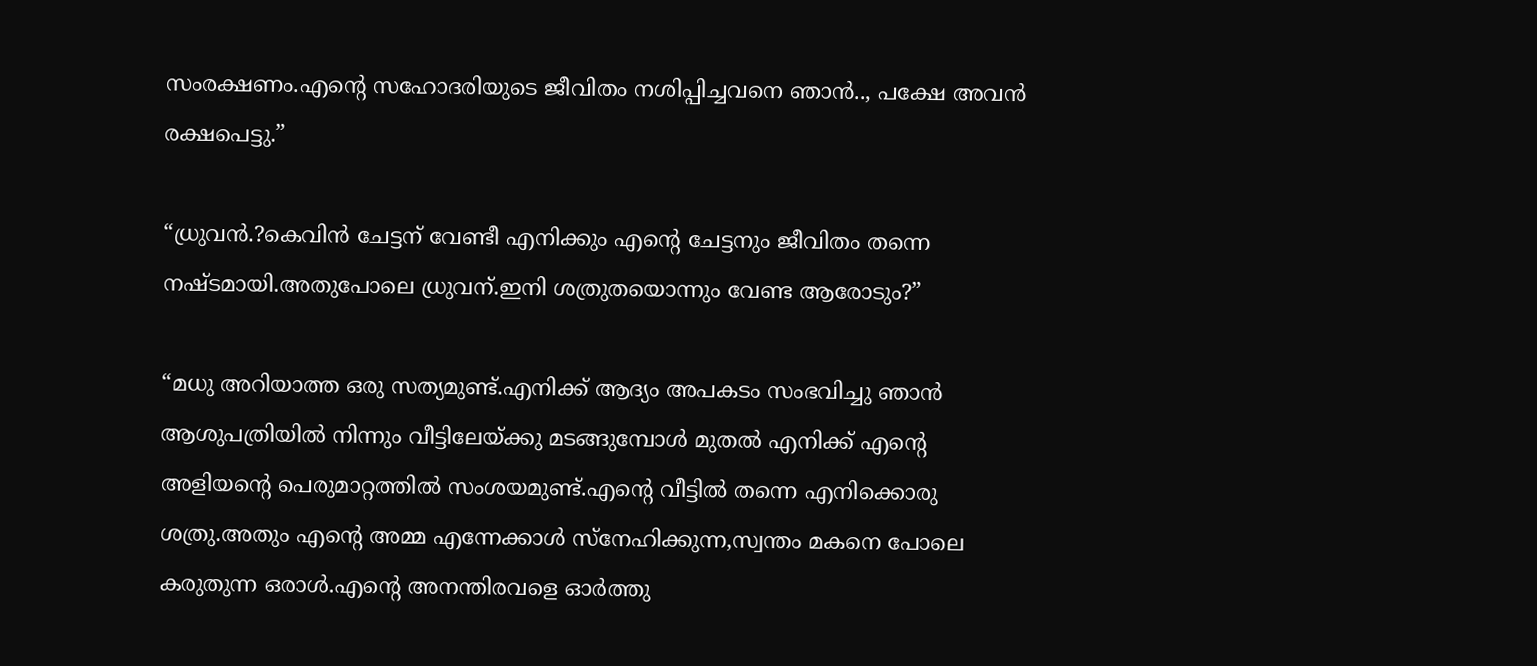സംരക്ഷണം.എൻ്റെ സഹോദരിയുടെ ജീവിതം നശിപ്പിച്ചവനെ ഞാൻ.., പക്ഷേ അവൻ രക്ഷപെട്ടു.”

“ധ്രുവൻ.?കെവിൻ ചേട്ടന് വേണ്ടീ എനിക്കും എന്റെ ചേട്ടനും ജീവിതം തന്നെ നഷ്ടമായി.അതുപോലെ ധ്രുവന്.ഇനി ശത്രുതയൊന്നും വേണ്ട ആരോടും?”

“മധു അറിയാത്ത ഒരു സത്യമുണ്ട്.എനിക്ക് ആദ്യം അപകടം സംഭവിച്ചു ഞാൻ ആശുപത്രിയിൽ നിന്നും വീട്ടിലേയ്ക്കു മടങ്ങുമ്പോൾ മുതൽ എനിക്ക് എന്റെ അളിയന്റെ പെരുമാറ്റത്തിൽ സംശയമുണ്ട്.എന്റെ വീട്ടിൽ തന്നെ എനിക്കൊരു ശത്രു.അതും എന്റെ അമ്മ എന്നേക്കാൾ സ്നേഹിക്കുന്ന,സ്വന്തം മകനെ പോലെ കരുതുന്ന ഒരാൾ.എന്റെ അനന്തിരവളെ ഓർത്തു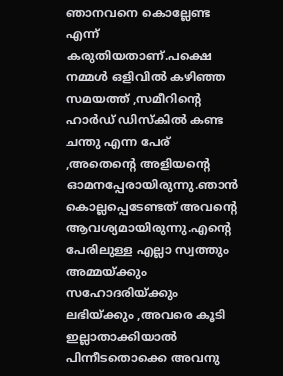ഞാനവനെ കൊല്ലേണ്ട എന്ന് കരുതിയതാണ്.പക്ഷെ നമ്മൾ ഒളിവിൽ കഴിഞ്ഞ സമയത്ത് ,സമീറിന്റെ ഹാർഡ് ഡിസ്‌കിൽ കണ്ട ചന്തു എന്ന പേര് ,അതെന്റെ അളിയന്റെ ഓമനപ്പേരായിരുന്നു.ഞാൻ കൊല്ലപ്പെടേണ്ടത് അവന്റെ ആവശ്യമായിരുന്നു.എന്റെ പേരിലുള്ള എല്ലാ സ്വത്തും അമ്മയ്ക്കും സഹോദരിയ്ക്കും ലഭിയ്ക്കും ,അവരെ കൂടി ഇല്ലാതാക്കിയാൽ പിന്നീടതൊക്കെ അവനു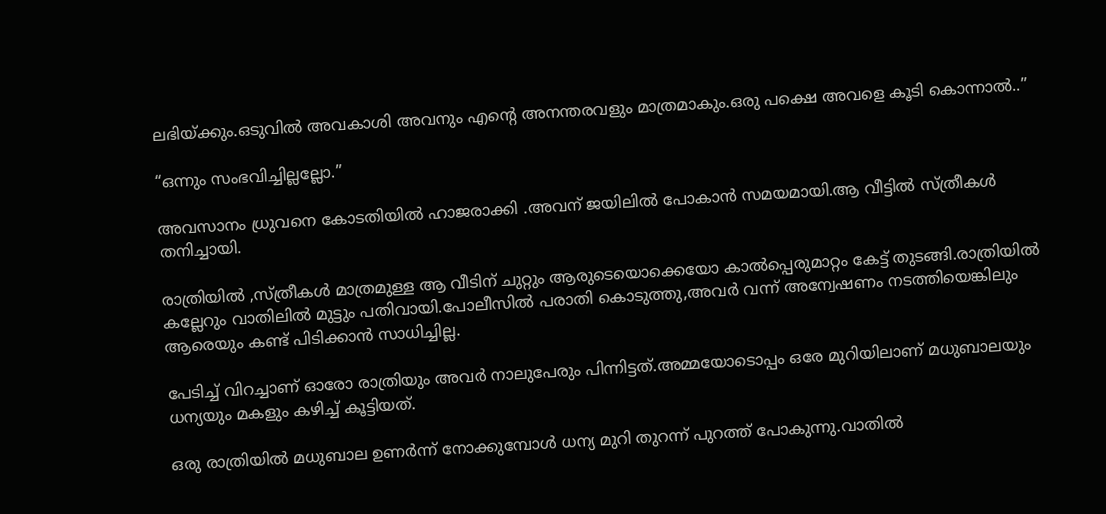ലഭിയ്ക്കും.ഒടുവിൽ അവകാശി അവനും എന്റെ അനന്തരവളും മാത്രമാകും.ഒരു പക്ഷെ അവളെ കൂടി കൊന്നാൽ..”

“ഒന്നും സംഭവിച്ചില്ലല്ലോ.”

അവസാനം ധ്രുവനെ കോടതിയിൽ ഹാജരാക്കി .അവന് ജയിലിൽ പോകാൻ സമയമായി.ആ വീട്ടിൽ സ്ത്രീകൾ തനിച്ചായി.

രാത്രിയിൽ ,സ്ത്രീകൾ മാത്രമുള്ള ആ വീടിന് ചുറ്റും ആരുടെയൊക്കെയോ കാൽപ്പെരുമാറ്റം കേട്ട് തുടങ്ങി.രാത്രിയിൽ കല്ലേറും വാതിലിൽ മുട്ടും പതിവായി.പോലീസിൽ പരാതി കൊടുത്തു,അവർ വന്ന് അന്വേഷണം നടത്തിയെങ്കിലും ആരെയും കണ്ട് പിടിക്കാൻ സാധിച്ചില്ല.

പേടിച്ച് വിറച്ചാണ് ഓരോ രാത്രിയും അവർ നാലുപേരും പിന്നിട്ടത്.അമ്മയോടൊപ്പം ഒരേ മുറിയിലാണ് മധുബാലയും ധന്യയും മകളും കഴിച്ച് കൂട്ടിയത്.

ഒരു രാത്രിയിൽ മധുബാല ഉണർന്ന് നോക്കുമ്പോൾ ധന്യ മുറി തുറന്ന് പുറത്ത് പോകുന്നു.വാതിൽ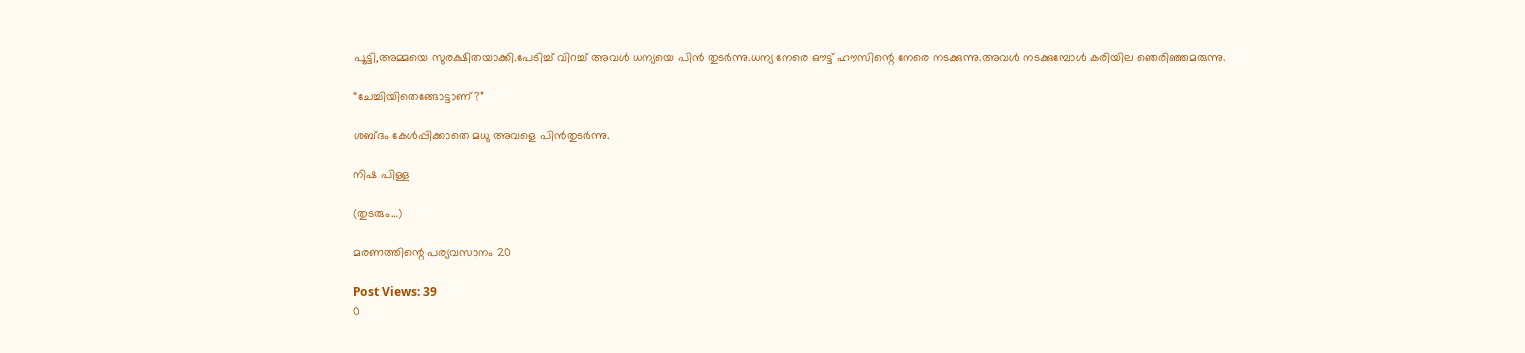പൂട്ടി,അമ്മയെ സുരക്ഷിതയാക്കി.പേടിച്ച് വിറച്ച് അവൾ ധന്യയെ പിൻ തുടർന്നു.ധന്യ നേരെ ഔട്ട് ഹൗസിന്റെ നേരെ നടക്കുന്നു.അവൾ നടക്കുമ്പോൾ കരിയില ഞെരിഞ്ഞമരുന്നു.

“ചേച്ചിയിതെങ്ങോട്ടാണ്?”

ശബ്ദം കേൾപ്പിക്കാതെ മധു അവളെ പിൻതുടർന്നു.

നിഷ പിള്ള

(തുടരും…)

മരണത്തിന്റെ പര്യവസാനം 20

Post Views: 39
0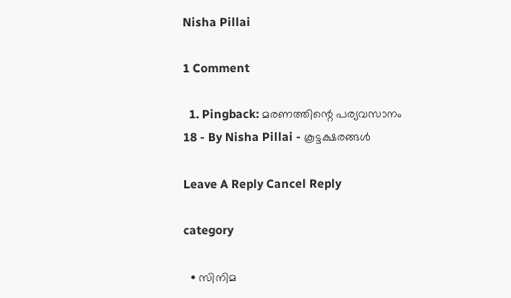Nisha Pillai

1 Comment

  1. Pingback: മരണത്തിന്റെ പര്യവസാനം 18 - By Nisha Pillai - കൂട്ടക്ഷരങ്ങൾ

Leave A Reply Cancel Reply

category

  • സിനിമ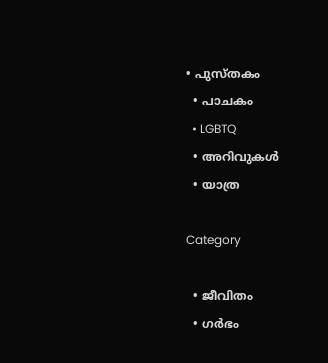• പുസ്‌തകം
  • പാചകം
  • LGBTQ
  • അറിവുകൾ
  • യാത്ര

Category

  • ജീവിതം
  • ഗർഭം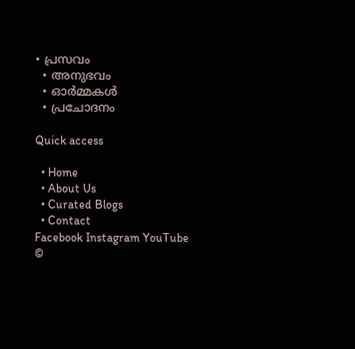• പ്രസവം
  • അനുഭവം
  • ഓർമ്മകൾ
  • പ്രചോദനം

Quick access

  • Home
  • About Us
  • Curated Blogs
  • Contact
Facebook Instagram YouTube
©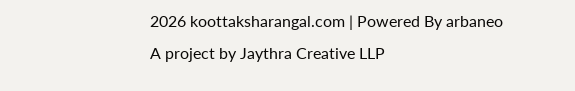2026 koottaksharangal.com | Powered By arbaneo
A project by Jaythra Creative LLP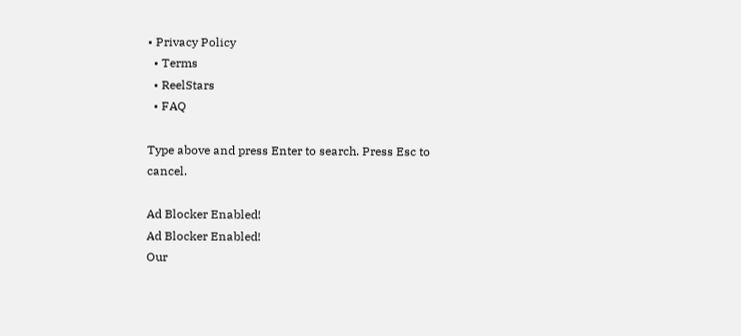• Privacy Policy
  • Terms
  • ReelStars
  • FAQ

Type above and press Enter to search. Press Esc to cancel.

Ad Blocker Enabled!
Ad Blocker Enabled!
Our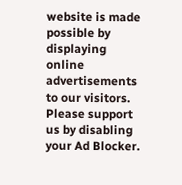website is made possible by displaying online advertisements to our visitors. Please support us by disabling your Ad Blocker.